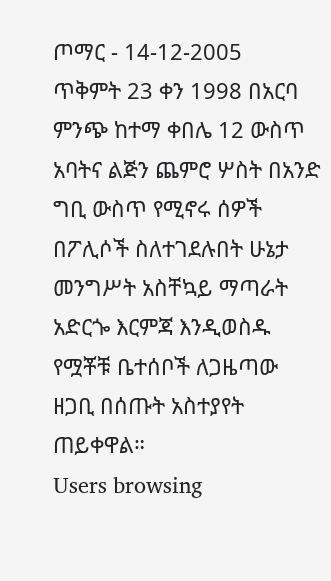ጦማር - 14-12-2005
ጥቅምት 23 ቀን 1998 በአርባ ምንጭ ከተማ ቀበሌ 12 ውስጥ አባትና ልጅን ጨምሮ ሦስት በአንድ ግቢ ውስጥ የሚኖሩ ሰዎች በፖሊሶች ስለተገደሉበት ሁኔታ መንግሥት አስቸኳይ ማጣራት አድርጐ እርምጃ እንዲወስዱ የሟቾቹ ቤተሰቦች ለጋዜጣው ዘጋቢ በሰጡት አስተያየት ጠይቀዋል።
Users browsing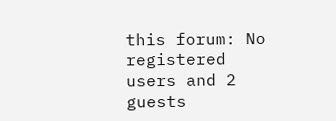this forum: No registered users and 2 guests